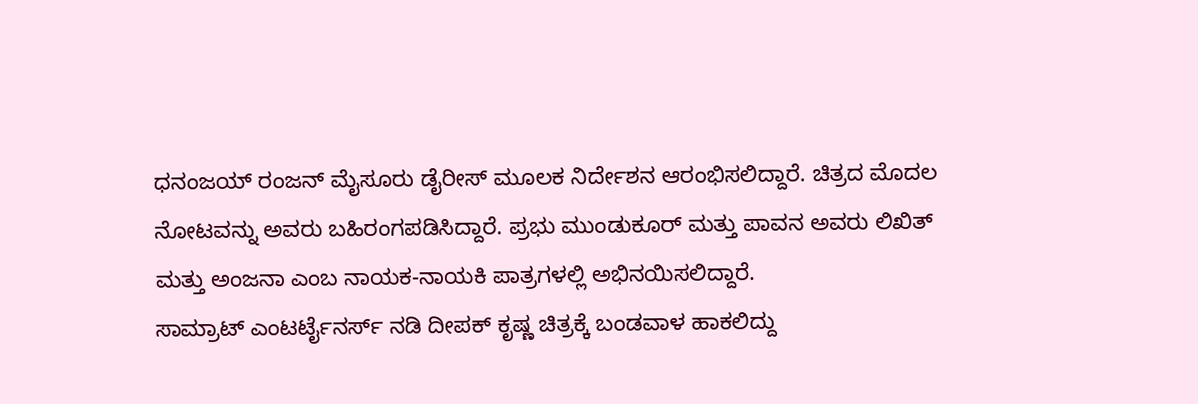ಧನಂಜಯ್ ರಂಜನ್ ಮೈಸೂರು ಡೈರೀಸ್ ಮೂಲಕ ನಿರ್ದೇಶನ ಆರಂಭಿಸಲಿದ್ದಾರೆ. ಚಿತ್ರದ ಮೊದಲ ನೋಟವನ್ನು ಅವರು ಬಹಿರಂಗಪಡಿಸಿದ್ದಾರೆ. ಪ್ರಭು ಮುಂಡುಕೂರ್ ಮತ್ತು ಪಾವನ ಅವರು ಲಿಖಿತ್ ಮತ್ತು ಅಂಜನಾ ಎಂಬ ನಾಯಕ-ನಾಯಕಿ ಪಾತ್ರಗಳಲ್ಲಿ ಅಭಿನಯಿಸಲಿದ್ದಾರೆ.
ಸಾಮ್ರಾಟ್ ಎಂಟರ್ಟೈನರ್ಸ್ ನಡಿ ದೀಪಕ್ ಕೃಷ್ಣ ಚಿತ್ರಕ್ಕೆ ಬಂಡವಾಳ ಹಾಕಲಿದ್ದು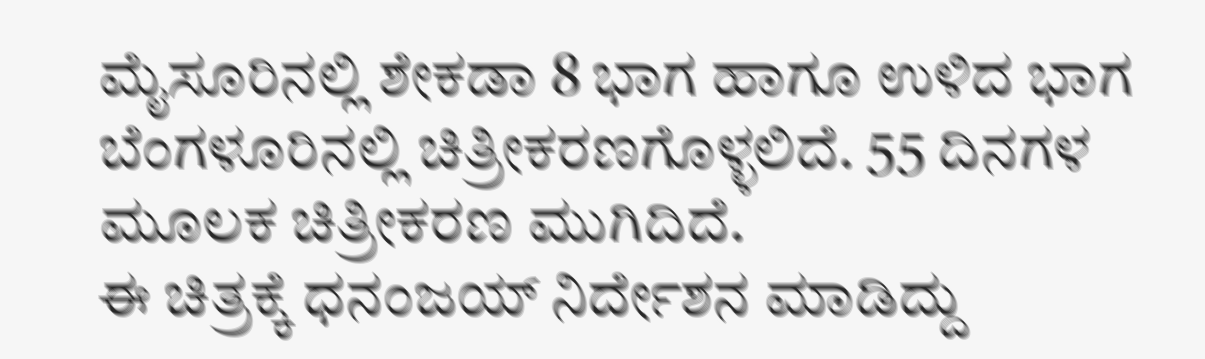ಮೈಸೂರಿನಲ್ಲಿ ಶೇಕಡಾ 8 ಭಾಗ ಹಾಗೂ ಉಳಿದ ಭಾಗ ಬೆಂಗಳೂರಿನಲ್ಲಿ ಚಿತ್ರೀಕರಣಗೊಳ್ಳಲಿದೆ. 55 ದಿನಗಳ ಮೂಲಕ ಚಿತ್ರೀಕರಣ ಮುಗಿದಿದೆ.
ಈ ಚಿತ್ರಕ್ಕೆ ಧನಂಜಯ್ ನಿರ್ದೇಶನ ಮಾಡಿದ್ದು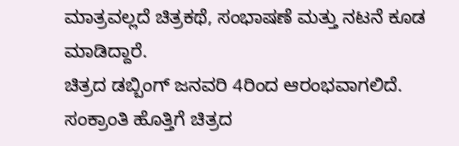ಮಾತ್ರವಲ್ಲದೆ ಚಿತ್ರಕಥೆ, ಸಂಭಾಷಣೆ ಮತ್ತು ನಟನೆ ಕೂಡ ಮಾಡಿದ್ದಾರೆ.
ಚಿತ್ರದ ಡಬ್ಬಿಂಗ್ ಜನವರಿ 4ರಿಂದ ಆರಂಭವಾಗಲಿದೆ. ಸಂಕ್ರಾಂತಿ ಹೊತ್ತಿಗೆ ಚಿತ್ರದ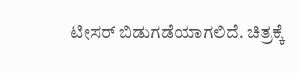ಟೀಸರ್ ಬಿಡುಗಡೆಯಾಗಲಿದೆ. ಚಿತ್ರಕ್ಕೆ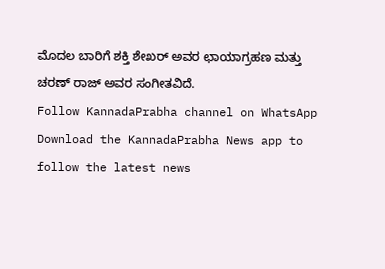ಮೊದಲ ಬಾರಿಗೆ ಶಕ್ತಿ ಶೇಖರ್ ಅವರ ಛಾಯಾಗ್ರಹಣ ಮತ್ತು ಚರಣ್ ರಾಜ್ ಅವರ ಸಂಗೀತವಿದೆ.
Follow KannadaPrabha channel on WhatsApp
Download the KannadaPrabha News app to follow the latest news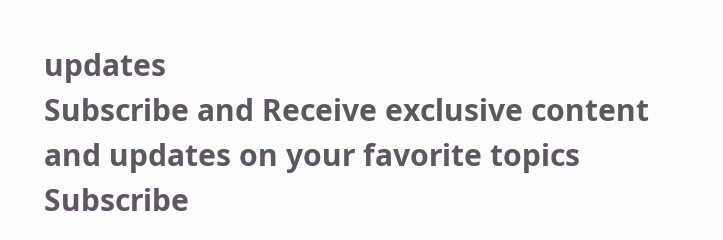updates
Subscribe and Receive exclusive content and updates on your favorite topics
Subscribe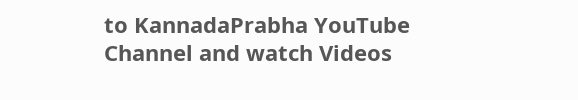to KannadaPrabha YouTube Channel and watch Videos